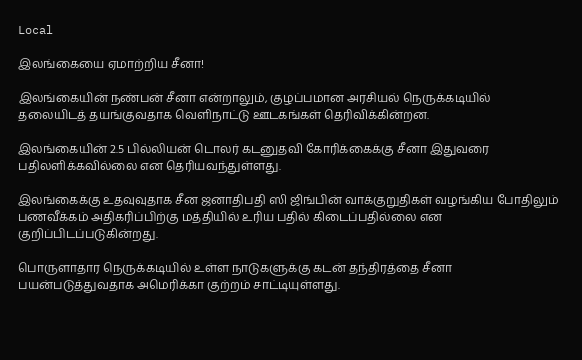Local

இலங்கையை ஏமாற்றிய சீனா!

இலங்கையின் நண்பன் சீனா என்றாலும், குழப்பமான அரசியல் நெருக்கடியில் தலையிடத் தயங்குவதாக வெளிநாட்டு ஊடகங்கள் தெரிவிக்கின்றன.

இலங்கையின் 2.5 பில்லியன் டொலர் கடனுதவி கோரிக்கைக்கு சீனா இதுவரை பதிலளிக்கவில்லை என தெரியவந்துள்ளது.

இலங்கைக்கு உதவுவுதாக சீன ஜனாதிபதி ஸி ஜிங்பின் வாக்குறுதிகள் வழங்கிய போதிலும் பணவீக்கம் அதிகரிப்பிற்கு மத்தியில் உரிய பதில் கிடைப்பதில்லை என குறிப்பிடப்படுகின்றது.

பொருளாதார நெருக்கடியில் உள்ள நாடுகளுக்கு கடன் தந்திரத்தை சீனா பயன்படுத்துவதாக அமெரிக்கா குற்றம் சாட்டியுள்ளது.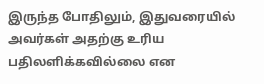இருந்த போதிலும், இதுவரையில் அவர்கள் அதற்கு உரிய பதிலளிக்கவில்லை என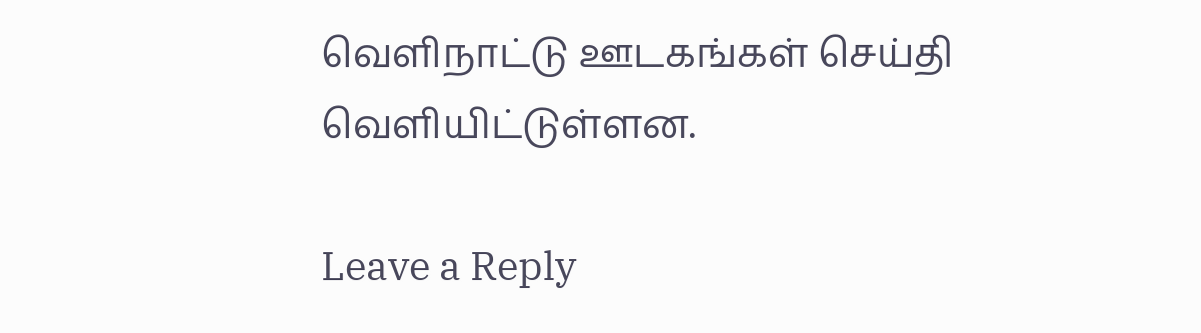வெளிநாட்டு ஊடகங்கள் செய்தி வெளியிட்டுள்ளன.

Leave a Reply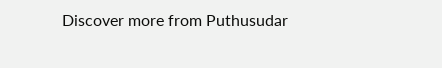Discover more from Puthusudar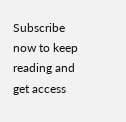Subscribe now to keep reading and get access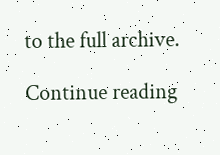to the full archive.

Continue reading